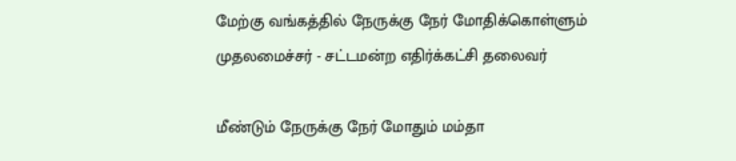மேற்கு வங்கத்தில் நேருக்கு நேர் மோதிக்கொள்ளும் முதலமைச்சர் - சட்டமன்ற எதிர்க்கட்சி தலைவர்

மீண்டும் நேருக்கு நேர் மோதும் மம்தா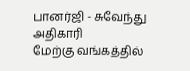பானர்ஜி - சுவேந்து அதிகாரி
மேற்கு வங்கத்தில்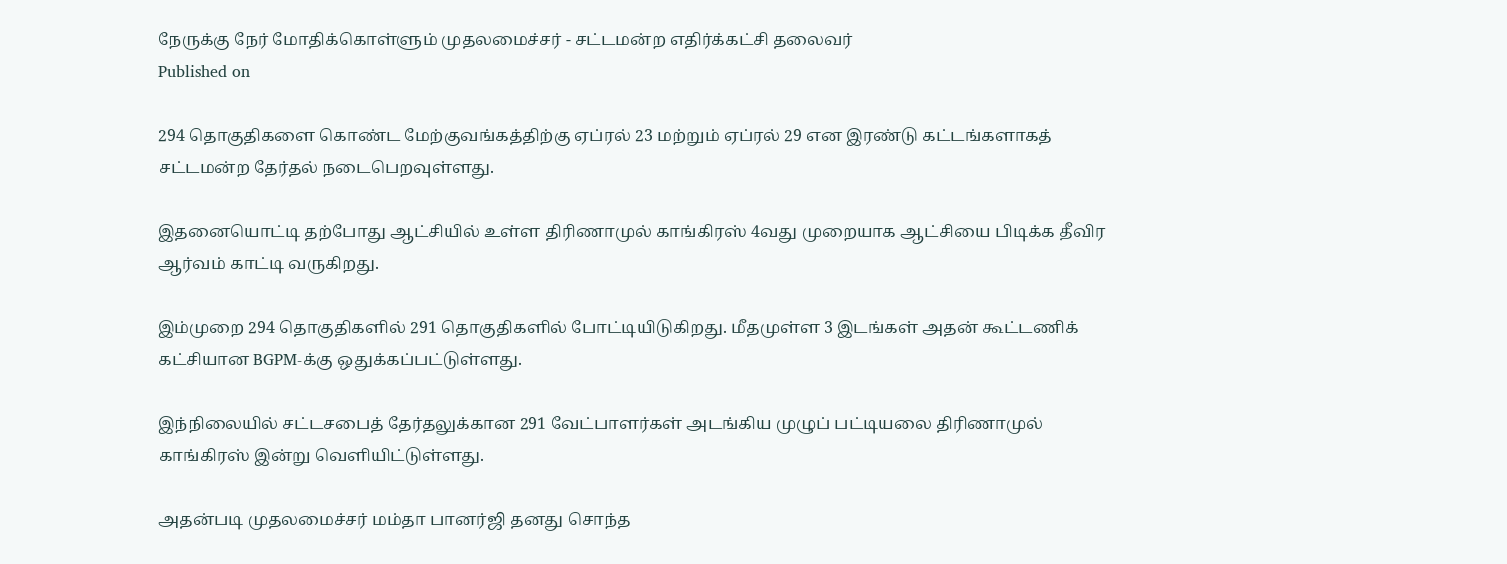நேருக்கு நேர் மோதிக்கொள்ளும் முதலமைச்சர் - சட்டமன்ற எதிர்க்கட்சி தலைவர்
Published on

294 தொகுதிகளை கொண்ட மேற்குவங்கத்திற்கு ஏப்ரல் 23 மற்றும் ஏப்ரல் 29 என இரண்டு கட்டங்களாகத் சட்டமன்ற தேர்தல் நடைபெறவுள்ளது.

இதனையொட்டி தற்போது ஆட்சியில் உள்ள திரிணாமுல் காங்கிரஸ் 4வது முறையாக ஆட்சியை பிடிக்க தீவிர ஆர்வம் காட்டி வருகிறது.

இம்முறை 294 தொகுதிகளில் 291 தொகுதிகளில் போட்டியிடுகிறது. மீதமுள்ள 3 இடங்கள் அதன் கூட்டணிக் கட்சியான BGPM-க்கு ஒதுக்கப்பட்டுள்ளது.

இந்நிலையில் சட்டசபைத் தேர்தலுக்கான 291 வேட்பாளர்கள் அடங்கிய முழுப் பட்டியலை திரிணாமுல் காங்கிரஸ் இன்று வெளியிட்டுள்ளது.

அதன்படி முதலமைச்சர் மம்தா பானர்ஜி தனது சொந்த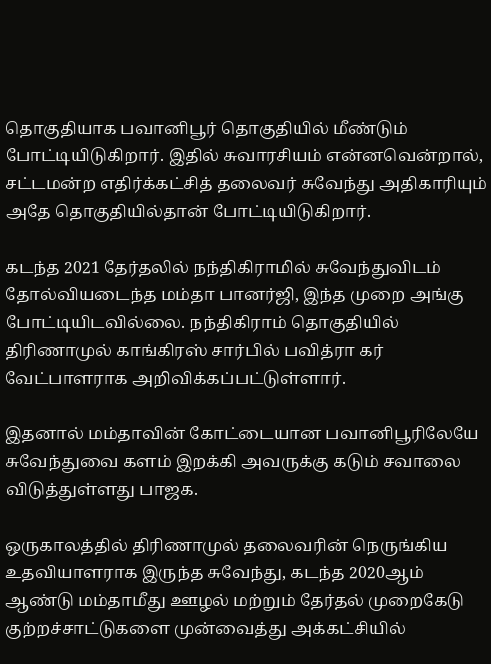தொகுதியாக பவானிபூர் தொகுதியில் மீண்டும் போட்டியிடுகிறார். இதில் சுவாரசியம் என்னவென்றால், சட்டமன்ற எதிர்க்கட்சித் தலைவர் சுவேந்து அதிகாரியும் அதே தொகுதியில்தான் போட்டியிடுகிறார்.

கடந்த 2021 தேர்தலில் நந்திகிராமில் சுவேந்துவிடம் தோல்வியடைந்த மம்தா பானர்ஜி, இந்த முறை அங்கு போட்டியிடவில்லை. நந்திகிராம் தொகுதியில் திரிணாமுல் காங்கிரஸ் சார்பில் பவித்ரா கர் வேட்பாளராக அறிவிக்கப்பட்டுள்ளார்.

இதனால் மம்தாவின் கோட்டையான பவானிபூரிலேயே சுவேந்துவை களம் இறக்கி அவருக்கு கடும் சவாலை விடுத்துள்ளது பாஜக.

ஒருகாலத்தில் திரிணாமுல் தலைவரின் நெருங்கிய உதவியாளராக இருந்த சுவேந்து, கடந்த 2020ஆம் ஆண்டு மம்தாமீது ஊழல் மற்றும் தேர்தல் முறைகேடு குற்றச்சாட்டுகளை முன்வைத்து அக்கட்சியில்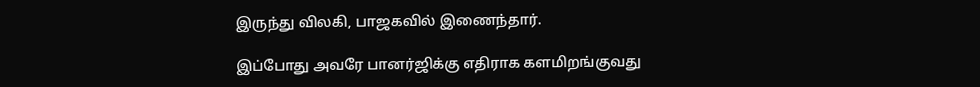இருந்து விலகி, பாஜகவில் இணைந்தார்.

இப்போது அவரே பானர்ஜிக்கு எதிராக களமிறங்குவது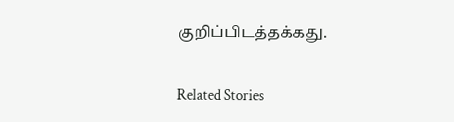குறிப்பிடத்தக்கது.

Related Stories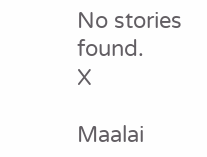No stories found.
X

Maalai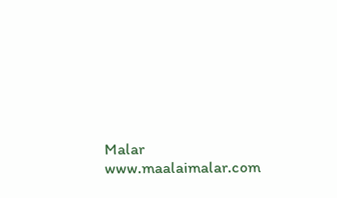Malar
www.maalaimalar.com